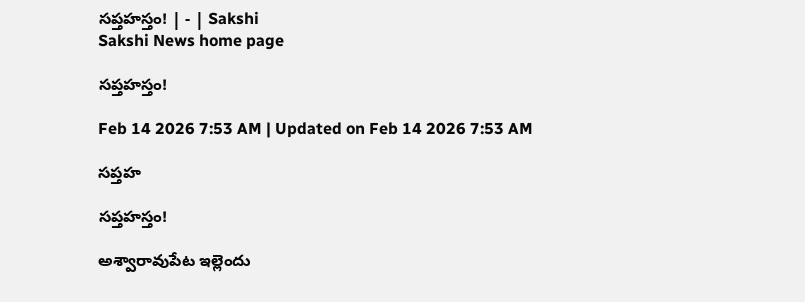సప్తహస్తం! | - | Sakshi
Sakshi News home page

సప్తహస్తం!

Feb 14 2026 7:53 AM | Updated on Feb 14 2026 7:53 AM

సప్తహ

సప్తహస్తం!

అశ్వారావుపేట ఇల్లెందు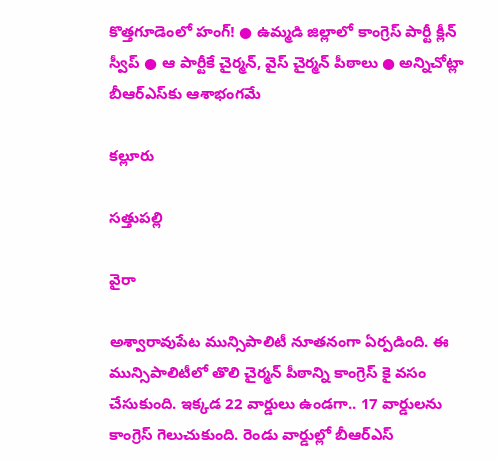కొత్తగూడెంలో హంగ్‌! ● ఉమ్మడి జిల్లాలో కాంగ్రెస్‌ పార్టీ క్లీన్‌ స్వీప్‌ ● ఆ పార్టీకే చైర్మన్‌, వైస్‌ చైర్మన్‌ పీఠాలు ● అన్నిచోట్లా బీఆర్‌ఎస్‌కు ఆశాభంగమే

కల్లూరు

సత్తుపల్లి

వైరా

అశ్వారావుపేట మున్సిపాలిటీ నూతనంగా ఏర్పడింది. ఈ మున్సిపాలిటీలో తొలి చైర్మన్‌ పీఠాన్ని కాంగ్రెస్‌ కై వసం చేసుకుంది. ఇక్కడ 22 వార్డులు ఉండగా.. 17 వార్డులను కాంగ్రెస్‌ గెలుచుకుంది. రెండు వార్డుల్లో బీఆర్‌ఎస్‌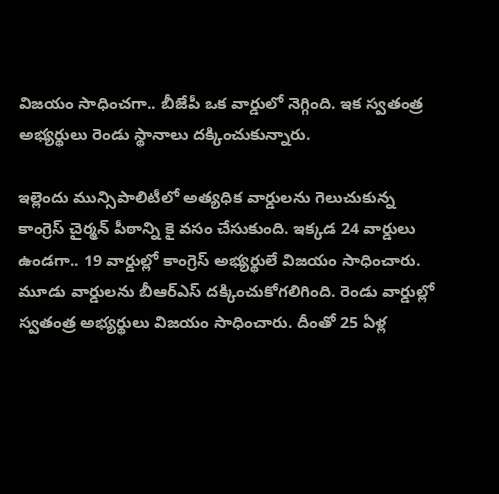విజయం సాధించగా.. బీజేపీ ఒక వార్డులో నెగ్గింది. ఇక స్వతంత్ర అభ్యర్థులు రెండు స్థానాలు దక్కించుకున్నారు.

ఇల్లెందు మున్సిపాలిటీలో అత్యధిక వార్డులను గెలుచుకున్న కాంగ్రెస్‌ చైర్మన్‌ పీఠాన్ని కై వసం చేసుకుంది. ఇక్కడ 24 వార్డులు ఉండగా.. 19 వార్డుల్లో కాంగ్రెస్‌ అభ్యర్థులే విజయం సాధించారు. మూడు వార్డులను బీఆర్‌ఎస్‌ దక్కించుకోగలిగింది. రెండు వార్డుల్లో స్వతంత్ర అభ్యర్థులు విజయం సాధించారు. దీంతో 25 ఏళ్ల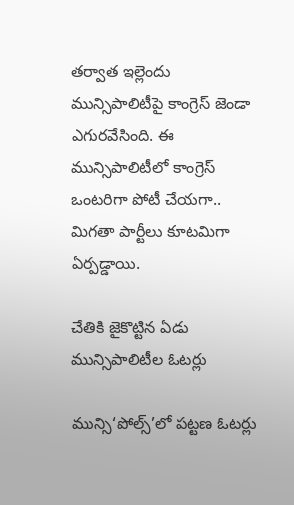తర్వాత ఇల్లెందు మున్సిపాలిటీపై కాంగ్రెస్‌ జెండా ఎగురవేసింది. ఈ మున్సిపాలిటీలో కాంగ్రెస్‌ ఒంటరిగా పోటీ చేయగా.. మిగతా పార్టీలు కూటమిగా ఏర్పడ్డాయి.

చేతికి జైకొట్టిన ఏడు మున్సిపాలిటీల ఓటర్లు

మున్సి‘పోల్స్‌’లో పట్టణ ఓటర్లు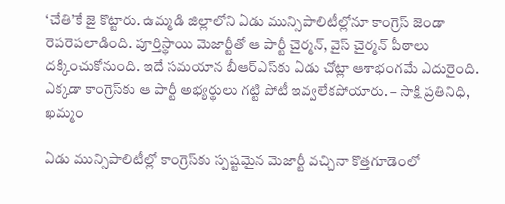‘చేతి’కే జై కొట్టారు. ఉమ్మడి జిల్లాలోని ఏడు మున్సిపాలిటీల్లోనూ కాంగ్రెస్‌ జెండా రెపరెపలాడింది. పూర్తిస్థాయి మెజార్టీతో ఆ పార్టీ చైర్మన్‌, వైస్‌ చైర్మన్‌ పీఠాలు దక్కించుకోనుంది. ఇదే సమయాన బీఆర్‌ఎస్‌కు ఏడు చోట్లా ఆశాభంగమే ఎదురైంది. ఎక్కడా కాంగ్రెస్‌కు ఆ పార్టీ అభ్యర్థులు గట్టి పోటీ ఇవ్వలేకపోయారు. – సాక్షి ప్రతినిధి, ఖమ్మం

ఏడు మున్సిపాలిటీల్లో కాంగ్రెస్‌కు స్పష్టమైన మెజార్టీ వచ్చినా కొత్తగూడెంలో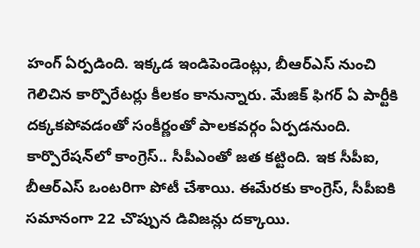హంగ్‌ ఏర్పడింది. ఇక్కడ ఇండిపెండెంట్లు, బీఆర్‌ఎస్‌ నుంచి గెలిచిన కార్పొరేటర్లు కీలకం కానున్నారు. మేజిక్‌ ఫిగర్‌ ఏ పార్టీకి దక్కకపోవడంతో సంకీర్ణంతో పాలకవర్గం ఏర్పడనుంది. కార్పొరేషన్‌లో కాంగ్రెస్‌.. సీపీఎంతో జత కట్టింది. ఇక సీపీఐ, బీఆర్‌ఎస్‌ ఒంటరిగా పోటీ చేశాయి. ఈమేరకు కాంగ్రెస్‌, సీపీఐకి సమానంగా 22 చొప్పున డివిజన్లు దక్కాయి.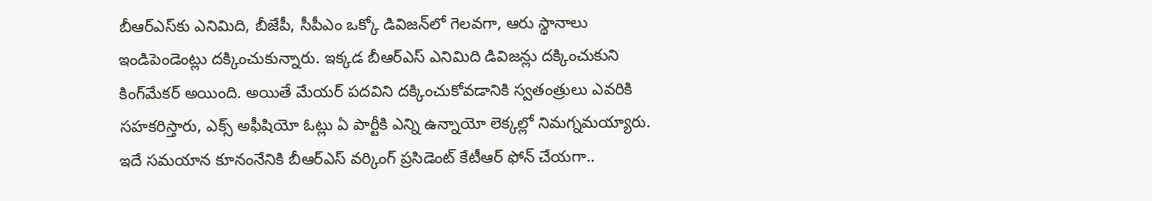బీఆర్‌ఎస్‌కు ఎనిమిది, బీజేపీ, సీపీఎం ఒక్కో డివిజన్‌లో గెలవగా, ఆరు స్థానాలు ఇండిపెండెంట్లు దక్కించుకున్నారు. ఇక్కడ బీఆర్‌ఎస్‌ ఎనిమిది డివిజన్లు దక్కించుకుని కింగ్‌మేకర్‌ అయింది. అయితే మేయర్‌ పదవిని దక్కించుకోవడానికి స్వతంత్రులు ఎవరికి సహకరిస్తారు, ఎక్స్‌ అఫీషియో ఓట్లు ఏ పార్టీకి ఎన్ని ఉన్నాయో లెక్కల్లో నిమగ్నమయ్యారు. ఇదే సమయాన కూనంనేనికి బీఆర్‌ఎస్‌ వర్కింగ్‌ ప్రసిడెంట్‌ కేటీఆర్‌ ఫోన్‌ చేయగా..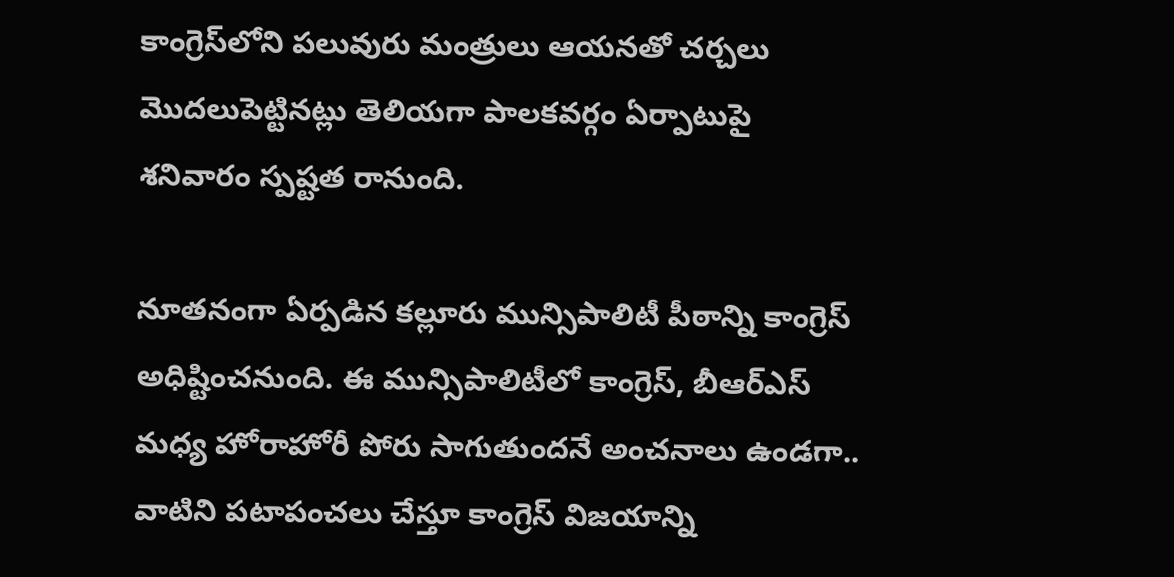కాంగ్రెస్‌లోని పలువురు మంత్రులు ఆయనతో చర్చలు మొదలుపెట్టినట్లు తెలియగా పాలకవర్గం ఏర్పాటుపై శనివారం స్పష్టత రానుంది.

నూతనంగా ఏర్పడిన కల్లూరు మున్సిపాలిటీ పీఠాన్ని కాంగ్రెస్‌ అధిష్టించనుంది. ఈ మున్సిపాలిటీలో కాంగ్రెస్‌, బీఆర్‌ఎస్‌ మధ్య హోరాహోరీ పోరు సాగుతుందనే అంచనాలు ఉండగా.. వాటిని పటాపంచలు చేస్తూ కాంగ్రెస్‌ విజయాన్ని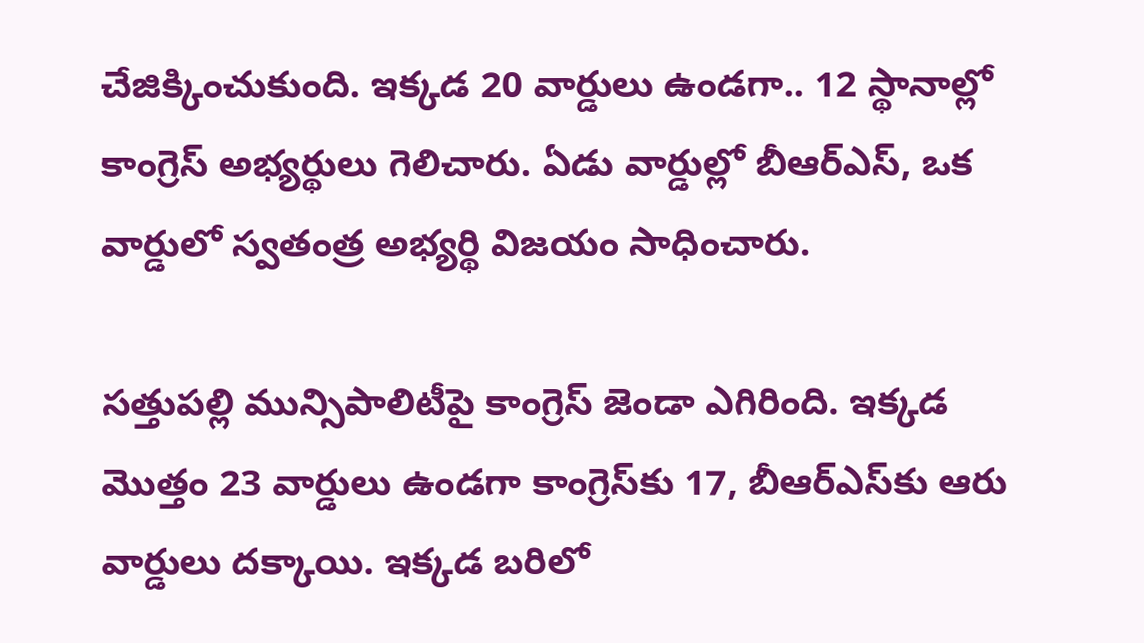చేజిక్కించుకుంది. ఇక్కడ 20 వార్డులు ఉండగా.. 12 స్థానాల్లో కాంగ్రెస్‌ అభ్యర్థులు గెలిచారు. ఏడు వార్డుల్లో బీఆర్‌ఎస్‌, ఒక వార్డులో స్వతంత్ర అభ్యర్థి విజయం సాధించారు.

సత్తుపల్లి మున్సిపాలిటీపై కాంగ్రెస్‌ జెండా ఎగిరింది. ఇక్కడ మొత్తం 23 వార్డులు ఉండగా కాంగ్రెస్‌కు 17, బీఆర్‌ఎస్‌కు ఆరు వార్డులు దక్కాయి. ఇక్కడ బరిలో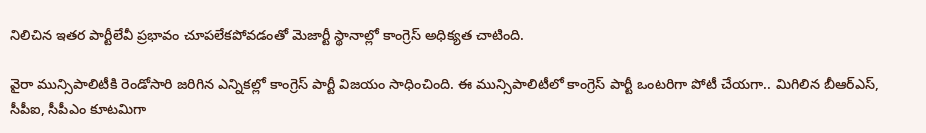నిలిచిన ఇతర పార్టీలేవీ ప్రభావం చూపలేకపోవడంతో మెజార్టీ స్థానాల్లో కాంగ్రెస్‌ అధిక్యత చాటింది.

వైరా మున్సిపాలిటీకి రెండోసారి జరిగిన ఎన్నికల్లో కాంగ్రెస్‌ పార్టీ విజయం సాధించింది. ఈ మున్సిపాలిటీలో కాంగ్రెస్‌ పార్టీ ఒంటరిగా పోటీ చేయగా.. మిగిలిన బీఆర్‌ఎస్‌, సీపీఐ, సీపీఎం కూటమిగా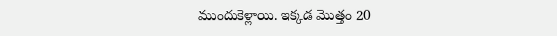ముందుకెళ్లాయి. ఇక్కడ మొత్తం 20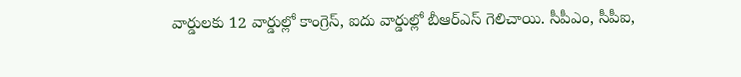వార్డులకు 12 వార్డుల్లో కాంగ్రెస్‌, ఐదు వార్డుల్లో బీఆర్‌ఎస్‌ గెలిచాయి. సీపీఎం, సీపీఐ,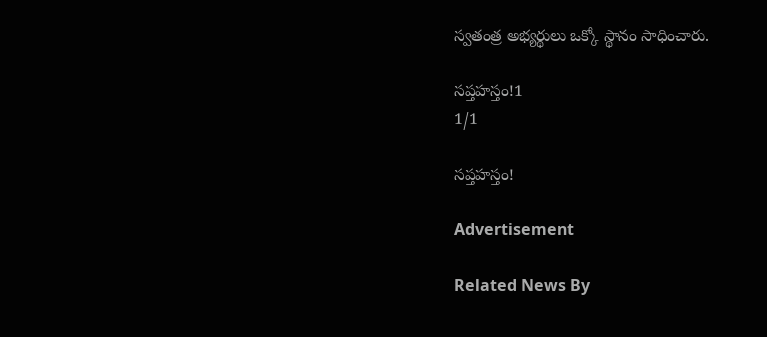స్వతంత్ర అభ్యర్థులు ఒక్కో స్థానం సాధించారు.

సప్తహస్తం!1
1/1

సప్తహస్తం!

Advertisement

Related News By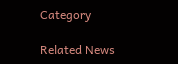Category

Related News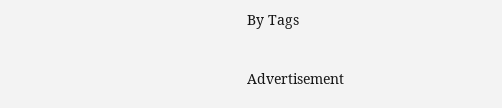By Tags

Advertisement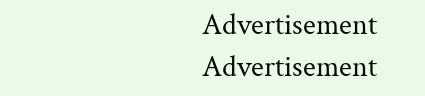Advertisement
Advertisement